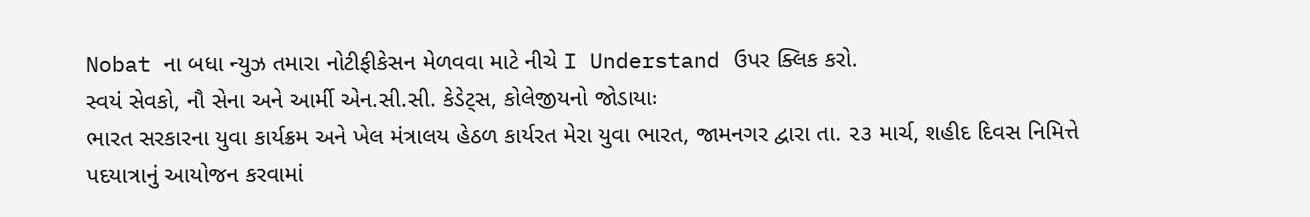Nobat ના બધા ન્યુઝ તમારા નોટીફીકેસન મેળવવા માટે નીચે I Understand ઉપર ક્લિક કરો.
સ્વયં સેવકો, નૌ સેના અને આર્મી એન.સી.સી. કેડેટ્સ, કોલેજીયનો જોડાયાઃ
ભારત સરકારના યુવા કાર્યક્રમ અને ખેલ મંત્રાલય હેઠળ કાર્યરત મેરા યુવા ભારત, જામનગર દ્વારા તા. ૨૩ માર્ચ, શહીદ દિવસ નિમિત્તે પદયાત્રાનું આયોજન કરવામાં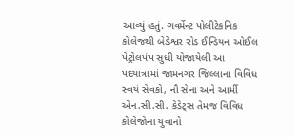આવ્યું હતું. ગવર્મેન્ટ પોલીટેકનિક કોલેજથી બેડેશ્વર રોડ ઈન્ડિયન ઓઈલ પેટ્રોલપંપ સુધી યોજાયેલી આ પદયાત્રામાં જામનગર જિલ્લાના વિવિધ સ્વયં સેવકો, નૌ સેના અને આર્મી એન.સી.સી. કેડેટ્સ તેમજ વિવિધ કોલેજોના યુવાનો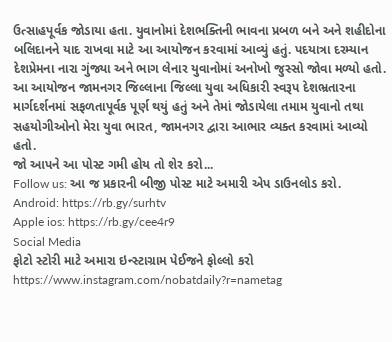ઉત્સાહપૂર્વક જોડાયા હતા. યુવાનોમાં દેશભક્તિની ભાવના પ્રબળ બને અને શહીદોના બલિદાનને યાદ રાખવા માટે આ આયોજન કરવામાં આવ્યું હતું. પદયાત્રા દરમ્યાન દેશપ્રેમના નારા ગુંજ્યા અને ભાગ લેનાર યુવાનોમાં અનોખો જુસ્સો જોવા મળ્યો હતો. આ આયોજન જામનગર જિલ્લાના જિલ્લા યુવા અધિકારી સ્વરૂપ દેશભ્રતારના માર્ગદર્શનમાં સફળતાપૂર્વક પૂર્ણ થયું હતું અને તેમાં જોડાયેલા તમામ યુવાનો તથા સહયોગીઓનો મેરા યુવા ભારત, જામનગર દ્વારા આભાર વ્યક્ત કરવામાં આવ્યો હતો.
જો આપને આ પોસ્ટ ગમી હોય તો શેર કરો...
Follow us: આ જ પ્રકારની બીજી પોસ્ટ માટે અમારી એપ ડાઉનલોડ કરો.
Android: https://rb.gy/surhtv
Apple ios: https://rb.gy/cee4r9
Social Media
ફોટો સ્ટોરી માટે અમારા ઇન્સ્ટાગ્રામ પેઈજને ફોલ્લો કરો
https://www.instagram.com/nobatdaily?r=nametag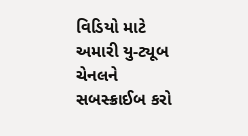વિડિયો માટે અમારી યુ-ટ્યૂબ ચેનલને સબસ્ક્રાઈબ કરો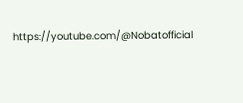https://youtube.com/@Nobatofficial